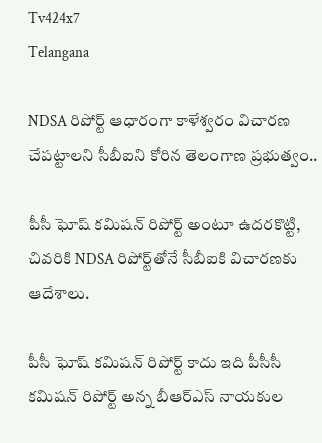Tv424x7
Telangana

NDSA రిపోర్ట్ ఆధారంగా కాళేశ్వరం విచారణ చేపట్టాలని సీబీఐని కోరిన తెలంగాణ ప్రభుత్వం..

పీసీ ఘోష్ కమిషన్ రిపోర్ట్ అంటూ ఉదరకొట్టి, చివరికి NDSA రిపోర్ట్‌తోనే సీబీఐకి విచారణకు ఆదేశాలు.

పీసీ ఘోష్ కమిషన్ రిపోర్ట్ కాదు ఇది పీసీసీ కమిషన్ రిపోర్ట్ అన్న బీఆర్ఎస్ నాయకుల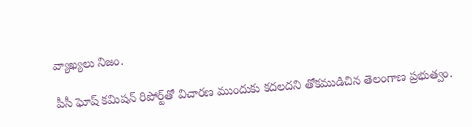వ్యాఖ్యలు నిజం.

పీసీ ఘోష్ కమిషన్ రిపోర్ట్‌తో విచారణ ముందుకు కదలదని తోకముడిచిన తెలంగాణ ప్రభుత్వం.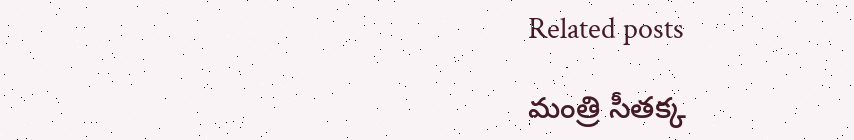Related posts

మంత్రి సీతక్క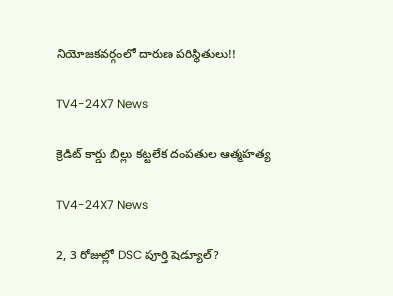నియోజకవర్గంలో దారుణ పరిస్థితులు!!

TV4-24X7 News

క్రెడిట్ కార్డు బిల్లు కట్టలేక దంపతుల ఆత్మహత్య

TV4-24X7 News

2, 3 రోజుల్లో DSC పూర్తి షెడ్యూల్?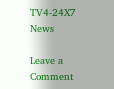TV4-24X7 News

Leave a Comment